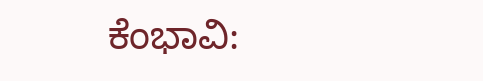ಕೆಂಭಾವಿ: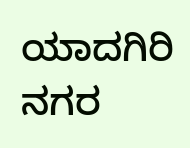ಯಾದಗಿರಿ ನಗರ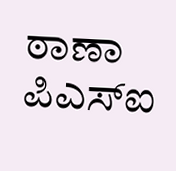ಠಾಣಾ ಪಿಎಸ್ಐ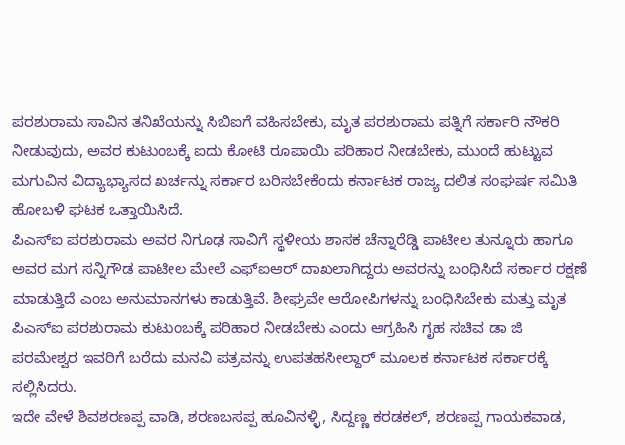ಪರಶುರಾಮ ಸಾವಿನ ತನಿಖೆಯನ್ನು ಸಿಬಿಐಗೆ ವಹಿಸಬೇಕು, ಮೃತ ಪರಶುರಾಮ ಪತ್ನಿಗೆ ಸರ್ಕಾರಿ ನೌಕರಿ ನೀಡುವುದು, ಅವರ ಕುಟುಂಬಕ್ಕೆ ಐದು ಕೋಟಿ ರೂಪಾಯಿ ಪರಿಹಾರ ನೀಡಬೇಕು, ಮುಂದೆ ಹುಟ್ಟುವ ಮಗುವಿನ ವಿದ್ಯಾಭ್ಯಾಸದ ಖರ್ಚನ್ನು ಸರ್ಕಾರ ಬರಿಸಬೇಕೆಂದು ಕರ್ನಾಟಕ ರಾಜ್ಯ ದಲಿತ ಸಂಘರ್ಷ ಸಮಿತಿ ಹೋಬಳಿ ಘಟಕ ಒತ್ತಾಯಿಸಿದೆ.
ಪಿಎಸ್ಐ ಪರಶುರಾಮ ಅವರ ನಿಗೂಢ ಸಾವಿಗೆ ಸ್ಥಳೀಯ ಶಾಸಕ ಚೆನ್ನಾರೆಡ್ಡಿ ಪಾಟೀಲ ತುನ್ನೂರು ಹಾಗೂ ಅವರ ಮಗ ಸನ್ನಿಗೌಡ ಪಾಟೀಲ ಮೇಲೆ ಎಫ್ಐಆರ್ ದಾಖಲಾಗಿದ್ದರು ಅವರನ್ನು ಬಂಧಿಸಿದೆ ಸರ್ಕಾರ ರಕ್ಷಣೆ ಮಾಡುತ್ತಿದೆ ಎಂಬ ಅನುಮಾನಗಳು ಕಾಡುತ್ತಿವೆ. ಶೀಘ್ರವೇ ಆರೋಪಿಗಳನ್ನು ಬಂಧಿಸಿಬೇಕು ಮತ್ತು ಮೃತ ಪಿಎಸ್ಐ ಪರಶುರಾಮ ಕುಟುಂಬಕ್ಕೆ ಪರಿಹಾರ ನೀಡಬೇಕು ಎಂದು ಆಗ್ರಹಿಸಿ ಗೃಹ ಸಚಿವ ಡಾ ಜಿ ಪರಮೇಶ್ವರ ಇವರಿಗೆ ಬರೆದು ಮನವಿ ಪತ್ರವನ್ನು ಉಪತಹಸೀಲ್ದಾರ್ ಮೂಲಕ ಕರ್ನಾಟಕ ಸರ್ಕಾರಕ್ಕೆ ಸಲ್ಲಿಸಿದರು.
ಇದೇ ವೇಳೆ ಶಿವಶರಣಪ್ಪ ವಾಡಿ, ಶರಣಬಸಪ್ಪ ಹೂವಿನಳ್ಳಿ, ಸಿದ್ದಣ್ಣ ಕರಡಕಲ್, ಶರಣಪ್ಪ ಗಾಯಕವಾಡ,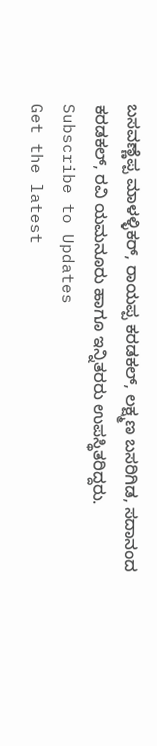ಬಸವಣ್ಣೆಪ್ಪ ಮಾಳಳ್ಳಿಕರ್, ರಾಯಪ್ಪ ಕರಡಕಲ್, ಲಕ್ಷ್ಮಣ ಬಸರಿಗಿಡ, ಸದಾನಂದ ಕರಡಕಲ್, ರವಿ ಯಮನೂರು ಹಾಗೂ ಇನ್ನಿತರರು ಉಪಸ್ಥಿತರಿದ್ದರು.
Subscribe to Updates
Get the latest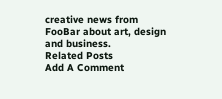creative news from FooBar about art, design and business.
Related Posts
Add A Comment